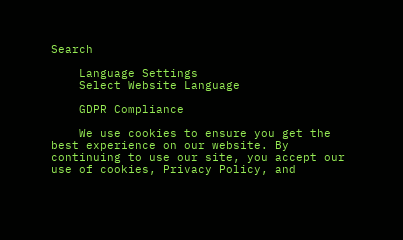Search

    Language Settings
    Select Website Language

    GDPR Compliance

    We use cookies to ensure you get the best experience on our website. By continuing to use our site, you accept our use of cookies, Privacy Policy, and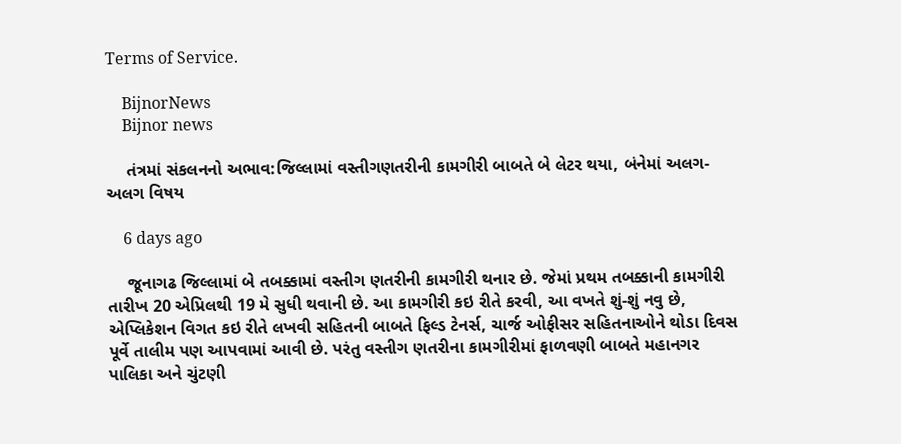Terms of Service.

    BijnorNews
    Bijnor news

    તંત્રમાં સંકલનનો અભાવ:જિલ્લામાં વસ્તીગણતરીની કામગીરી બાબતે બે લેટર થયા, બંનેમાં અલગ-અલગ વિષય

    6 days ago

    જૂનાગઢ જિલ્લામાં બે તબક્કામાં વસ્તીગ ણતરીની કામગીરી થનાર છે. જેમાં પ્રથમ તબક્કાની કામગીરી તારીખ 20 એપ્રિલથી 19 મે સુધી થવાની છે. આ કામગીરી કઇ રીતે કરવી, આ વખતે શું-શું નવુ છે, એપ્લિકેશન વિગત કઇ રીતે લખવી સહિતની બાબતે ફિલ્ડ ટેનર્સ, ચાર્જ ઓફીસર સહિતનાઓને થોડા દિવસ પૂર્વે તાલીમ પણ આપવામાં આવી છે. પરંતુ વસ્તીગ ણતરીના કામગીરીમાં ફાળવણી બાબતે મહાનગર પાલિકા અને ચુંટણી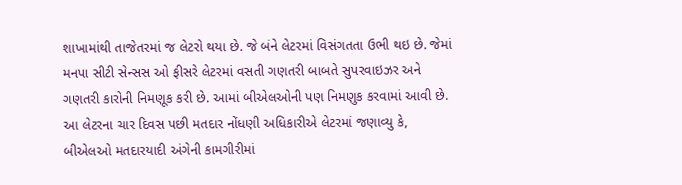શાખામાંથી તાજેતરમાં જ લેટરો થયા છે. જે બંને લેટરમાં વિસંગતતા ઉભી થઇ છે. જેમાં મનપા સીટી સેન્સસ ઓ ફીસરે લેટરમાં વસતી ગણતરી બાબતે સુપરવાઇઝર અને ગણતરી કારોની નિમણૂક કરી છે. આમાં બીએલઓની પણ નિમણુક કરવામાં આવી છે. આ લેટરના ચાર દિવસ પછી મતદાર નોંધણી અધિકારીએ લેટરમાં જણાવ્યુ કે, બીએલઓ મતદારયાદી અંગેની કામગીરીમાં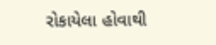રોકાયેલા હોવાથી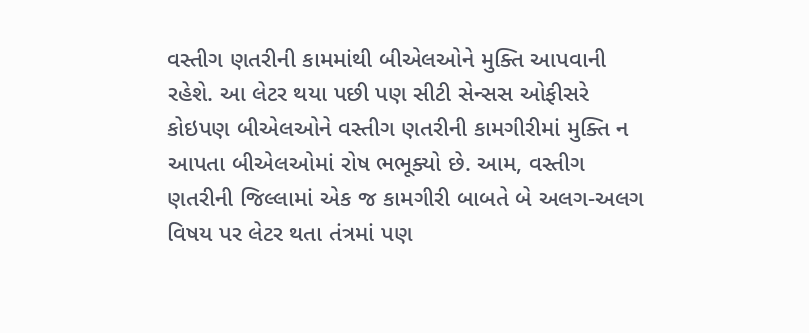વસ્તીગ ણતરીની કામમાંથી બીએલઓને મુક્તિ આપવાની રહેશે. આ લેટર થયા પછી પણ સીટી સેન્સસ ઓફીસરે કોઇપણ બીએલઓને વસ્તીગ ણતરીની કામગીરીમાં મુક્તિ ન આપતા બીએલઓમાં રોષ ભભૂક્યો છે. આમ, વસ્તીગ ણતરીની જિલ્લામાં એક જ કામગીરી બાબતે બે અલગ-અલગ વિષય પર લેટર થતા તંત્રમાં પણ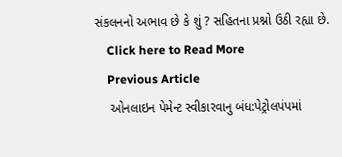સંકલનનો અભાવ છે કે શું ? સહિતના પ્રશ્નો ઉઠી રહ્યા છે.
    Click here to Read More
    Previous Article
    ઓનલાઇન પેમેન્ટ સ્વીકારવાનુ બંધ:પેટ્રોલપંપમાં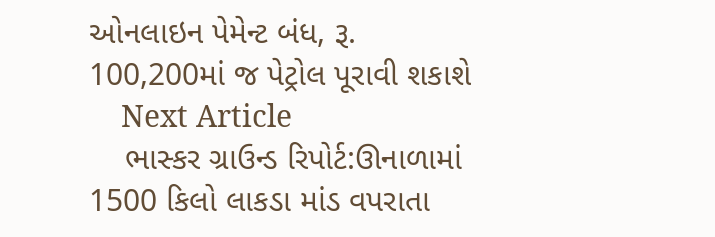ઓનલાઇન પેમેન્ટ બંધ, રૂ. 100,200માં જ પેટ્રોલ પૂરાવી શકાશે
    Next Article
    ભાસ્કર ગ્રાઉન્ડ રિપોર્ટ:ઊનાળામાં 1500 કિલો લાકડા માંડ વપરાતા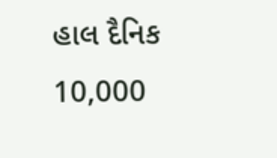હાલ દૈનિક 10,000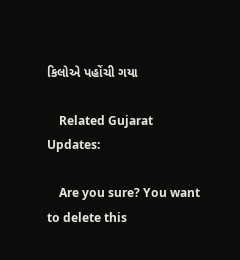કિલોએ પહોંચી ગયા

    Related Gujarat Updates:

    Are you sure? You want to delete this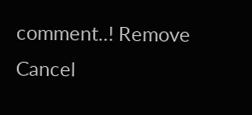comment..! Remove Cancel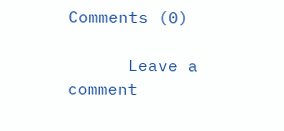Comments (0)

      Leave a comment